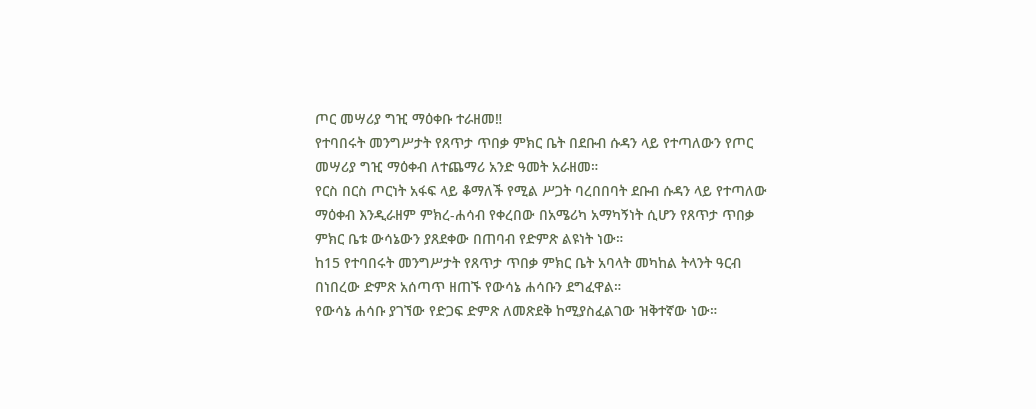ጦር መሣሪያ ግዢ ማዕቀቡ ተራዘመ‼
የተባበሩት መንግሥታት የጸጥታ ጥበቃ ምክር ቤት በደቡብ ሱዳን ላይ የተጣለውን የጦር መሣሪያ ግዢ ማዕቀብ ለተጨማሪ አንድ ዓመት አራዘመ።
የርስ በርስ ጦርነት አፋፍ ላይ ቆማለች የሚል ሥጋት ባረበበባት ደቡብ ሱዳን ላይ የተጣለው ማዕቀብ እንዲራዘም ምክረ-ሐሳብ የቀረበው በአሜሪካ አማካኝነት ሲሆን የጸጥታ ጥበቃ ምክር ቤቱ ውሳኔውን ያጸደቀው በጠባብ የድምጽ ልዩነት ነው።
ከ15 የተባበሩት መንግሥታት የጸጥታ ጥበቃ ምክር ቤት አባላት መካከል ትላንት ዓርብ በነበረው ድምጽ አሰጣጥ ዘጠኙ የውሳኔ ሐሳቡን ደግፈዋል።
የውሳኔ ሐሳቡ ያገኘው የድጋፍ ድምጽ ለመጽደቅ ከሚያስፈልገው ዝቅተኛው ነው።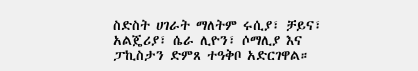ስድስት ሀገራት ማለትም ሩሲያ፣ ቻይና፣ አልጄሪያ፣ ሴራ ሊዮን፣ ሶማሊያ እና ፓኪስታን ድምጸ ተዓቅቦ አድርገዋል።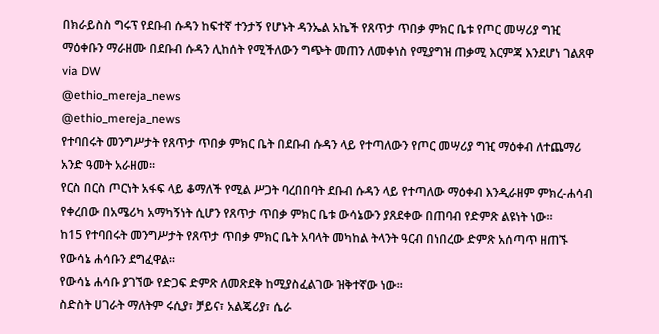በክራይስስ ግሩፕ የደቡብ ሱዳን ከፍተኛ ተንታኝ የሆኑት ዳንኤል አኬች የጸጥታ ጥበቃ ምክር ቤቱ የጦር መሣሪያ ግዢ ማዕቀቡን ማራዘሙ በደቡብ ሱዳን ሊከሰት የሚችለውን ግጭት መጠን ለመቀነስ የሚያግዝ ጠቃሚ እርምጃ እንደሆነ ገልጸዋ
via DW
@ethio_mereja_news
@ethio_mereja_news
የተባበሩት መንግሥታት የጸጥታ ጥበቃ ምክር ቤት በደቡብ ሱዳን ላይ የተጣለውን የጦር መሣሪያ ግዢ ማዕቀብ ለተጨማሪ አንድ ዓመት አራዘመ።
የርስ በርስ ጦርነት አፋፍ ላይ ቆማለች የሚል ሥጋት ባረበበባት ደቡብ ሱዳን ላይ የተጣለው ማዕቀብ እንዲራዘም ምክረ-ሐሳብ የቀረበው በአሜሪካ አማካኝነት ሲሆን የጸጥታ ጥበቃ ምክር ቤቱ ውሳኔውን ያጸደቀው በጠባብ የድምጽ ልዩነት ነው።
ከ15 የተባበሩት መንግሥታት የጸጥታ ጥበቃ ምክር ቤት አባላት መካከል ትላንት ዓርብ በነበረው ድምጽ አሰጣጥ ዘጠኙ የውሳኔ ሐሳቡን ደግፈዋል።
የውሳኔ ሐሳቡ ያገኘው የድጋፍ ድምጽ ለመጽደቅ ከሚያስፈልገው ዝቅተኛው ነው።
ስድስት ሀገራት ማለትም ሩሲያ፣ ቻይና፣ አልጄሪያ፣ ሴራ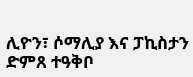ሊዮን፣ ሶማሊያ እና ፓኪስታን ድምጸ ተዓቅቦ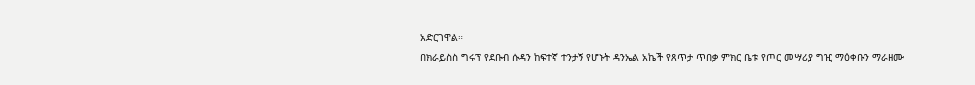አድርገዋል።
በክራይስስ ግሩፕ የደቡብ ሱዳን ከፍተኛ ተንታኝ የሆኑት ዳንኤል አኬች የጸጥታ ጥበቃ ምክር ቤቱ የጦር መሣሪያ ግዢ ማዕቀቡን ማራዘሙ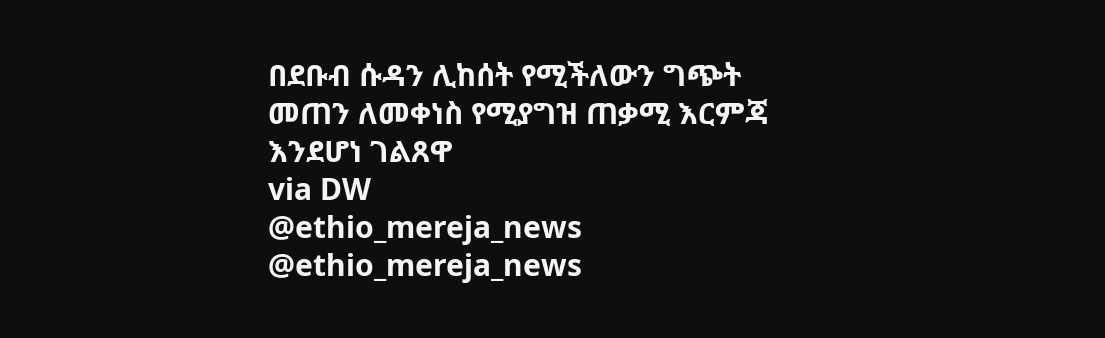በደቡብ ሱዳን ሊከሰት የሚችለውን ግጭት መጠን ለመቀነስ የሚያግዝ ጠቃሚ እርምጃ እንደሆነ ገልጸዋ
via DW
@ethio_mereja_news
@ethio_mereja_news